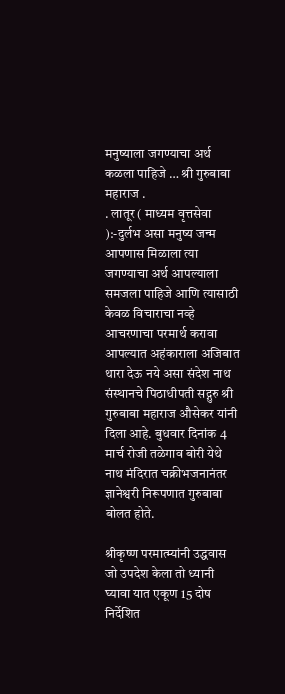मनुष्याला जगण्याचा अर्थ कळला पाहिजे … श्री गुरुबाबा महाराज .
. लातूर ( माध्यम वृत्तसेवा ):-दुर्लभ असा मनुष्य जन्म आपणास मिळाला त्या जगण्याचा अर्थ आपल्याला समजला पाहिजे आणि त्यासाठी केवळ विचाराचा नव्हे आचरणाचा परमार्थ करावा आपल्यात अहंकाराला अजिबात थारा देऊ नये असा संदेश नाथ संस्थानचे पिठाधीपती सद्गुरु श्री गुरुबाबा महाराज औसेकर यांनी दिला आहे. बुधवार दिनांक 4 मार्च रोजी तळेगाव बोरी येथे नाथ मंदिरात चक्रीभजनानंतर ज्ञानेश्वरी निरूपणात गुरुबाबा बोलत होते.

श्रीकृष्ण परमात्म्यांनी उद्धवास जो उपदेश केला तो ध्यानी घ्यावा यात एकूण 15 दोष निर्देशित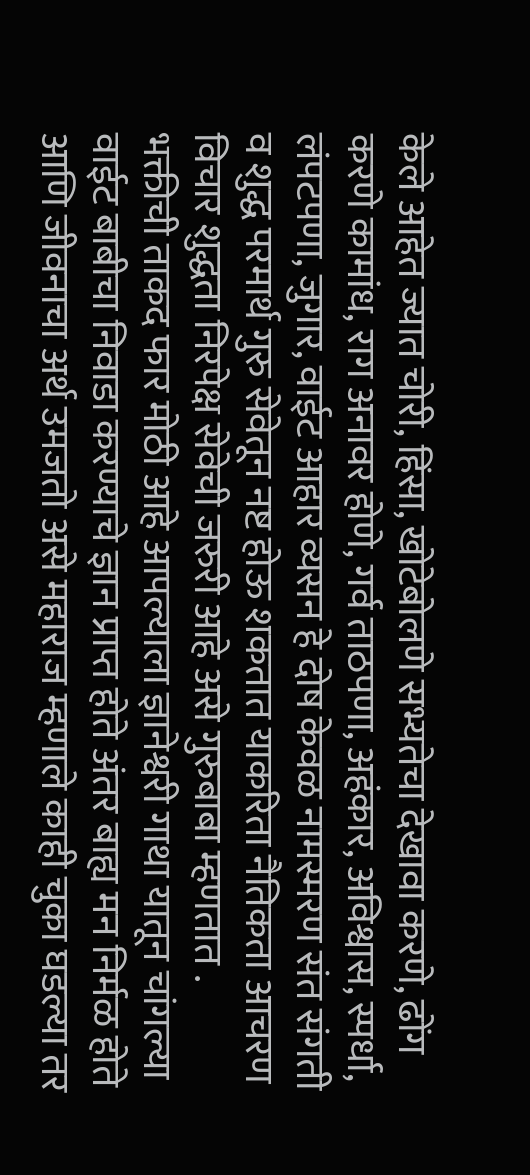केले आहेत ज्यात चोरी, हिंसा, खोटेबोलणे सभ्यतेचा देखावा करणे, ढोंग करणे कामांध, राग अनावर होणे, गर्व ताठपणा, अहंकार, अविश्वास, स्पर्धा, लंपटपणा, जुगार, वाईट आहार व्यसन हे दोष केवळ नामस्मरण संत संगती व शुद्ध परमार्थ गुरु सेवेतून नष्ट होऊ शकतात याकरिता नैतिकता आचरण विचार शुद्धता निरपेक्ष सेवेची जरुरी आहे असे गुरुबाबा म्हणतात .
भक्तीची ताकद फार मोठी आहे आपल्याला ज्ञानेश्वरी गाथा यातून चांगल्या वाईट बाबीचा निवाडा करण्याचे ज्ञान प्राप्त होते अंतर बाह्य मन निर्मळ होते आणि जीवनाचा अर्थ उमजतो असे महाराज म्हणाले काही चुका घडल्या तर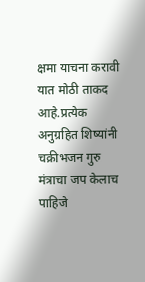क्षमा याचना करावी यात मोठी ताकद आहे.प्रत्येक अनुग्रहित शिष्यांनी चक्रीभजन गुरु मंत्राचा जप केलाच पाहिजे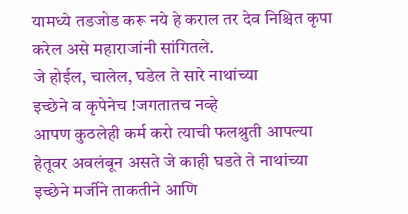यामध्ये तडजोड करू नये हे कराल तर देव निश्चित कृपा करेल असे महाराजांनी सांगितले.
जे होईल, चालेल, घडेल ते सारे नाथांच्या
इच्छेने व कृपेनेच !जगतातच नव्हे
आपण कुठलेही कर्म करो त्याची फलश्रुती आपल्या हेतूवर अवलंबून असते जे काही घडते ते नाथांच्या इच्छेने मर्जीने ताकतीने आणि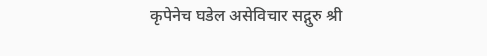कृपेनेच घडेल असेविचार सद्गुरु श्री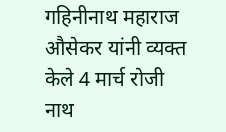गहिनीनाथ महाराज औसेकर यांनी व्यक्त केले 4 मार्च रोजी नाथ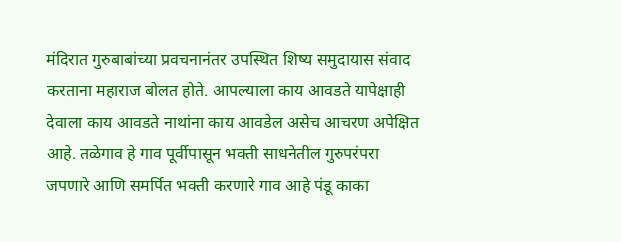मंदिरात गुरुबाबांच्या प्रवचनानंतर उपस्थित शिष्य समुदायास संवाद करताना महाराज बोलत होते. आपल्याला काय आवडते यापेक्षाही देवाला काय आवडते नाथांना काय आवडेल असेच आचरण अपेक्षित आहे. तळेगाव हे गाव पूर्वीपासून भक्ती साधनेतील गुरुपरंपरा जपणारे आणि समर्पित भक्ती करणारे गाव आहे पंडू काका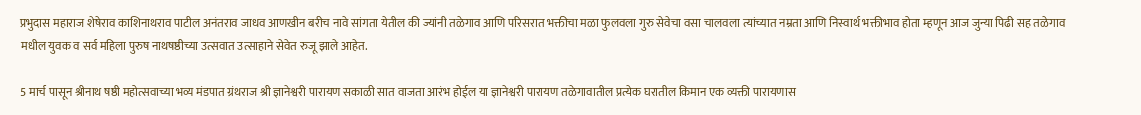प्रभुदास महाराज शेषेराव काशिनाथराव पाटील अनंतराव जाधव आणखीन बरीच नावे सांगता येतील की ज्यांनी तळेगाव आणि परिसरात भक्तीचा मळा फुलवला गुरु सेवेचा वसा चालवला त्यांच्यात नम्रता आणि निस्वार्थ भक्तीभाव होता म्हणून आज जुन्या पिढी सह तळेगाव मधील युवक व सर्व महिला पुरुष नाथषष्ठीच्या उत्सवात उत्साहाने सेवेत रुजू झाले आहेत.

5 मार्च पासून श्रीनाथ षष्ठी महोत्सवाच्या भव्य मंडपात ग्रंथराज श्री ज्ञानेश्वरी पारायण सकाळी सात वाजता आरंभ होईल या ज्ञानेश्वरी पारायण तळेगावातील प्रत्येक घरातील किमान एक व्यक्ती पारायणास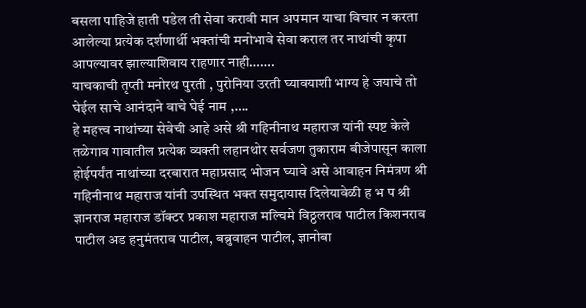बसला पाहिजे हाती पडेल ती सेवा करावी मान अपमान याचा विचार न करता आलेल्या प्रत्येक दर्शणार्थी भक्तांची मनोभावे सेवा कराल तर नाथांची कृपा आपल्यावर झाल्याशिवाय राहणार नाही…….
याचकाची तृप्ती मनोरथ पुरती , पुरोनिया उरती घ्यावयाशी भाग्य हे जयाचे तो घेईल साचे आनंदाने वाचे घेई नाम ,….
हे महत्त्व नाथांच्या सेवेची आहे असे श्री गहिनीनाथ महाराज यांनी स्पष्ट केले तळेगाव गावातील प्रत्येक व्यक्ती लहानथोर सर्वजण तुकाराम बीजेपासून काला होईपर्यंत नाथांच्या दरबारात महाप्रसाद भोजन घ्यावे असे आवाहन निमंत्रण श्री गहिनीनाथ महाराज यांनी उपस्थित भक्त समुदायास दिलेयावेळी ह भ प श्री ज्ञानराज महाराज डॉक्टर प्रकाश महाराज मल्चिमे विठ्ठलराव पाटील किशनराव पाटील अड हनुमंतराव पाटील, बब्रुवाहन पाटील, ज्ञानोबा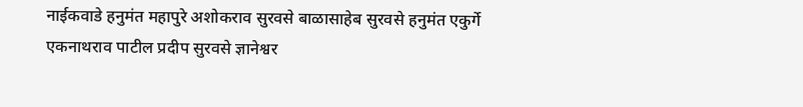नाईकवाडे हनुमंत महापुरे अशोकराव सुरवसे बाळासाहेब सुरवसे हनुमंत एकुर्गे एकनाथराव पाटील प्रदीप सुरवसे ज्ञानेश्वर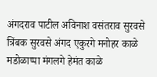अंगदराव पाटील अविनाश वसंतराव सुरवसे त्रिंबक सुरवसे अंगद एकुरगे मनोहर काळे मडोळाप्पा मंगलगे हेमंत काळे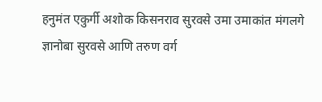हनुमंत एकुर्गी अशोक किसनराव सुरवसे उमा उमाकांत मंगलगे ज्ञानोबा सुरवसे आणि तरुण वर्ग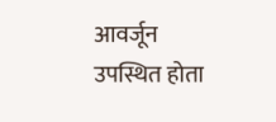आवर्जून उपस्थित होता